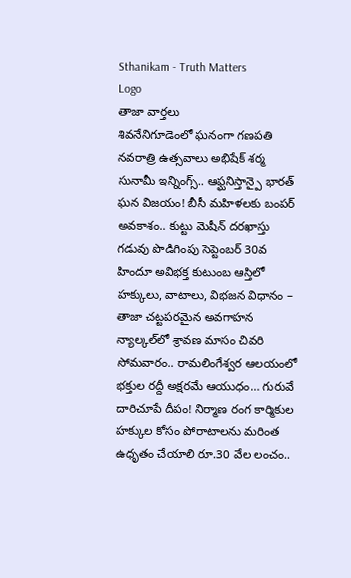Sthanikam - Truth Matters
Logo
తాజా వార్తలు
శివనేనిగూడెంలో ఘనంగా గణపతి నవరాత్రి ఉత్సవాలు అభిషేక్ శర్మ సునామీ ఇన్నింగ్స్.. ఆఫ్ఘనిస్తాన్పై భారత్ ఘన విజయం! బీసీ మహిళలకు బంపర్ అవకాశం.. కుట్టు మెషీన్ దరఖాస్తు గడువు పొడిగింపు సెప్టెంబర్ 30వ హిందూ అవిభక్త కుటుంబ ఆస్తిలో హక్కులు, వాటాలు, విభజన విధానం – తాజా చట్టపరమైన అవగాహన న్యాల్కల్‌లో శ్రావణ మాసం చివరి సోమవారం.. రామలింగేశ్వర ఆలయంలో భక్తుల రద్దీ అక్షరమే ఆయుధం… గురువే దారిచూపే దీపం! నిర్మాణ రంగ కార్మికుల హక్కుల కోసం పోరాటాలను మరింత ఉధృతం చేయాలి రూ.30 వేల లంచం..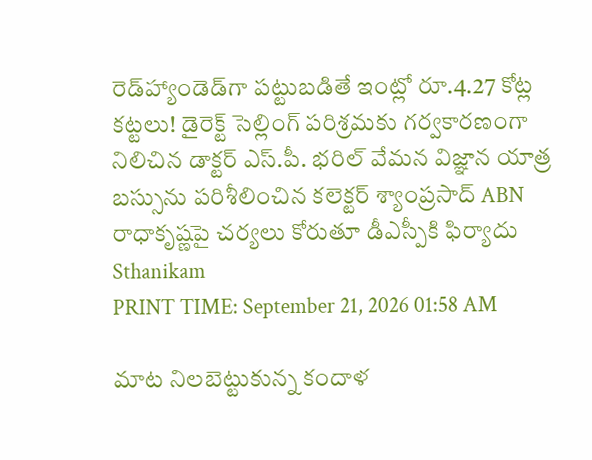రెడ్‌హ్యాండెడ్‌గా పట్టుబడితే ఇంట్లో రూ.4.27 కోట్ల కట్టలు! డైరెక్ట్ సెల్లింగ్ పరిశ్రమకు గర్వకారణంగా నిలిచిన డాక్టర్ ఎస్.పీ. భరిల్ వేమన విజ్ఞాన యాత్ర బస్సును పరిశీలించిన కలెక్టర్ శ్యాంప్రసాద్ ABN రాధాకృష్ణపై చర్యలు కోరుతూ డీఎస్పీకి ఫిర్యాదు
Sthanikam
PRINT TIME: September 21, 2026 01:58 AM

మాట నిలబెట్టుకున్న కందాళ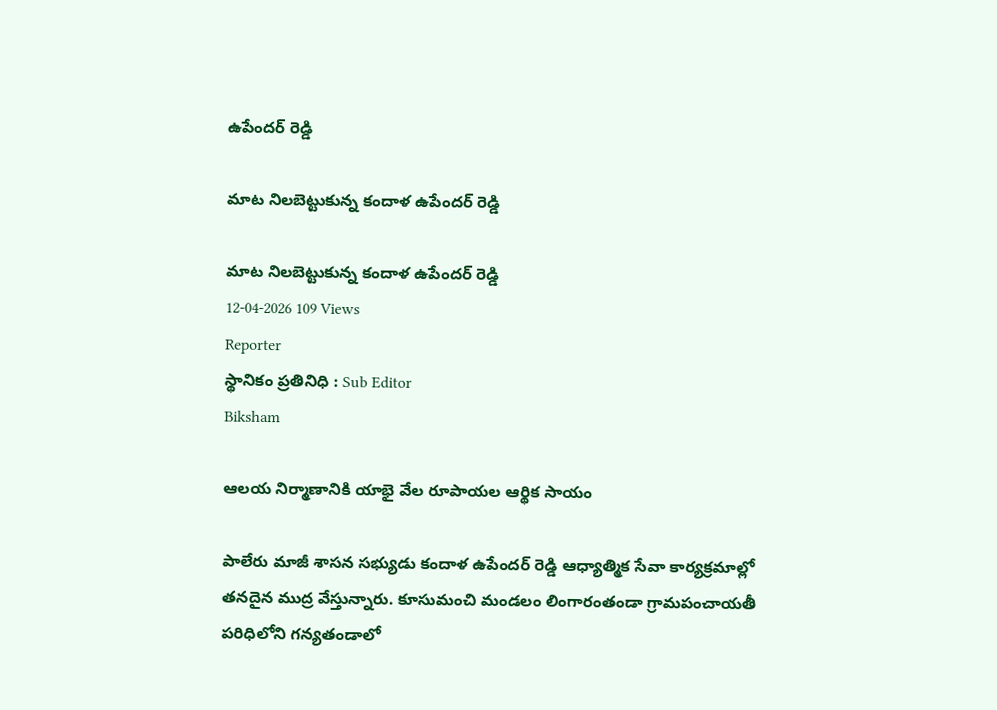ఉపేందర్ రెడ్డి

మాట నిలబెట్టుకున్న కందాళ ఉపేందర్ రెడ్డి

మాట నిలబెట్టుకున్న కందాళ ఉపేందర్ రెడ్డి
12-04-2026 109 Views
Reporter
స్థానికం ప్రతినిధి : Sub Editor
Biksham

ఆలయ నిర్మాణానికి యాభై వేల రూపాయల ఆర్థిక సాయం

పాలేరు మాజీ శాసన సభ్యుడు కందాళ ఉపేందర్ రెడ్డి ఆధ్యాత్మిక సేవా కార్యక్రమాల్లో తనదైన ముద్ర వేస్తున్నారు. కూసుమంచి మండలం లింగారంతండా గ్రామపంచాయతీ పరిధిలోని గన్యతండాలో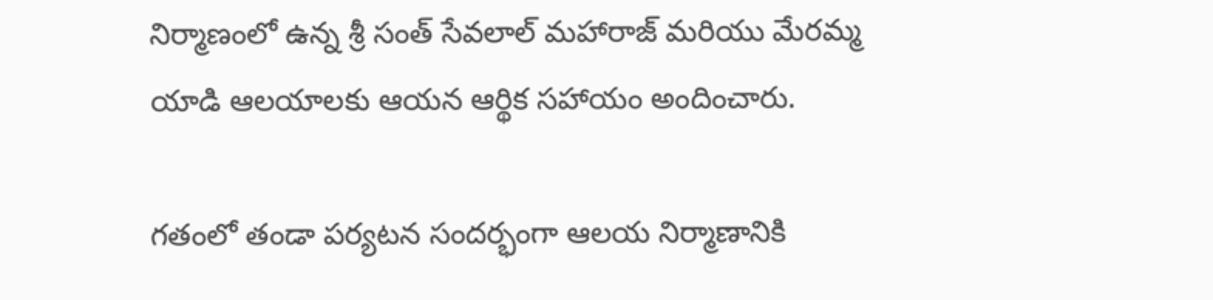నిర్మాణంలో ఉన్న శ్రీ సంత్ సేవలాల్ మహారాజ్ మరియు మేరమ్మ యాడి ఆలయాలకు ఆయన ఆర్థిక సహాయం అందించారు.

గతంలో తండా పర్యటన సందర్భంగా ఆలయ నిర్మాణానికి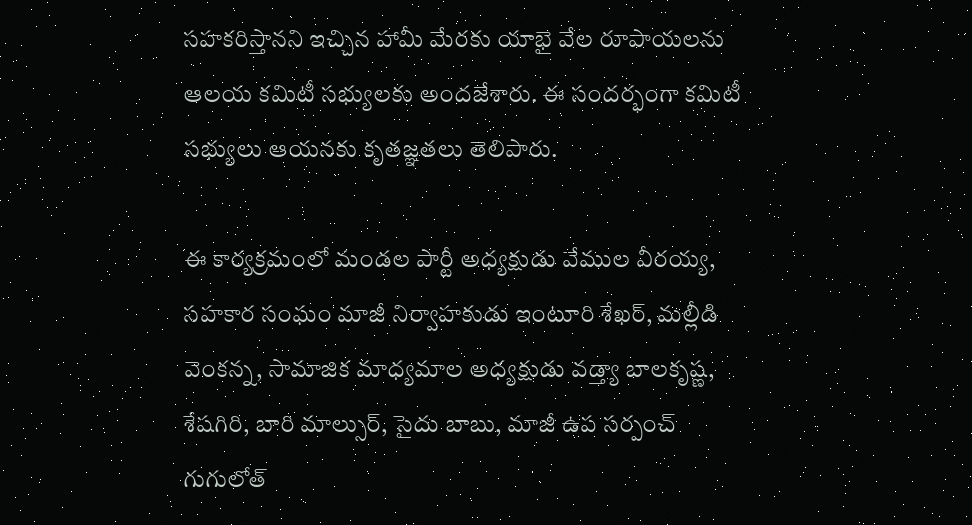సహకరిస్తానని ఇచ్చిన హామీ మేరకు యాభై వేల రూపాయలను ఆలయ కమిటీ సభ్యులకు అందజేశారు. ఈ సందర్భంగా కమిటీ సభ్యులు ఆయనకు కృతజ్ఞతలు తెలిపారు.

ఈ కార్యక్రమంలో మండల పార్టీ అధ్యక్షుడు వేముల వీరయ్య, సహకార సంఘం మాజీ నిర్వాహకుడు ఇంటూరి శేఖర్, మల్లీడి వెంకన్న, సామాజిక మాధ్యమాల అధ్యక్షుడు వడ్త్యా బాలకృష్ణ, శేషగిరి, బారి మాల్సుర్, సైదు బాబు, మాజీ ఉప సర్పంచ్ గుగులోత్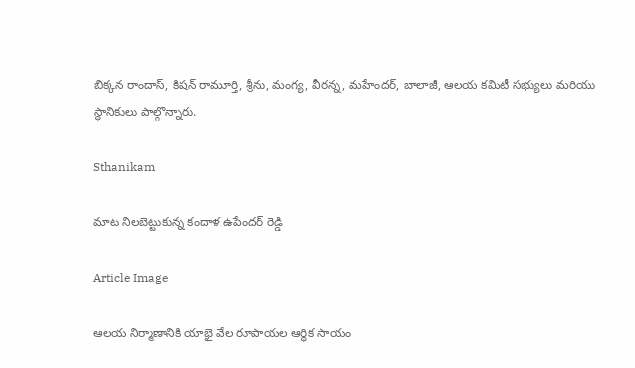బిక్కన రాందాస్, కిషన్ రామూర్తి, శ్రీను, మంగ్య, వీరన్న, మహేందర్, బాలాజీ, ఆలయ కమిటీ సభ్యులు మరియు స్థానికులు పాల్గొన్నారు.

Sthanikam

మాట నిలబెట్టుకున్న కందాళ ఉపేందర్ రెడ్డి

Article Image

ఆలయ నిర్మాణానికి యాభై వేల రూపాయల ఆర్థిక సాయం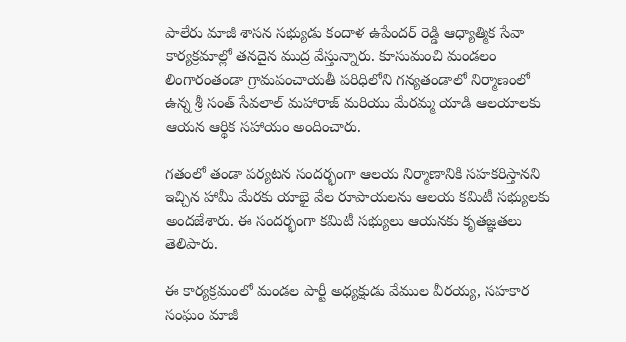పాలేరు మాజీ శాసన సభ్యుడు కందాళ ఉపేందర్ రెడ్డి ఆధ్యాత్మిక సేవా కార్యక్రమాల్లో తనదైన ముద్ర వేస్తున్నారు. కూసుమంచి మండలం లింగారంతండా గ్రామపంచాయతీ పరిధిలోని గన్యతండాలో నిర్మాణంలో ఉన్న శ్రీ సంత్ సేవలాల్ మహారాజ్ మరియు మేరమ్మ యాడి ఆలయాలకు ఆయన ఆర్థిక సహాయం అందించారు.

గతంలో తండా పర్యటన సందర్భంగా ఆలయ నిర్మాణానికి సహకరిస్తానని ఇచ్చిన హామీ మేరకు యాభై వేల రూపాయలను ఆలయ కమిటీ సభ్యులకు అందజేశారు. ఈ సందర్భంగా కమిటీ సభ్యులు ఆయనకు కృతజ్ఞతలు తెలిపారు.

ఈ కార్యక్రమంలో మండల పార్టీ అధ్యక్షుడు వేముల వీరయ్య, సహకార సంఘం మాజీ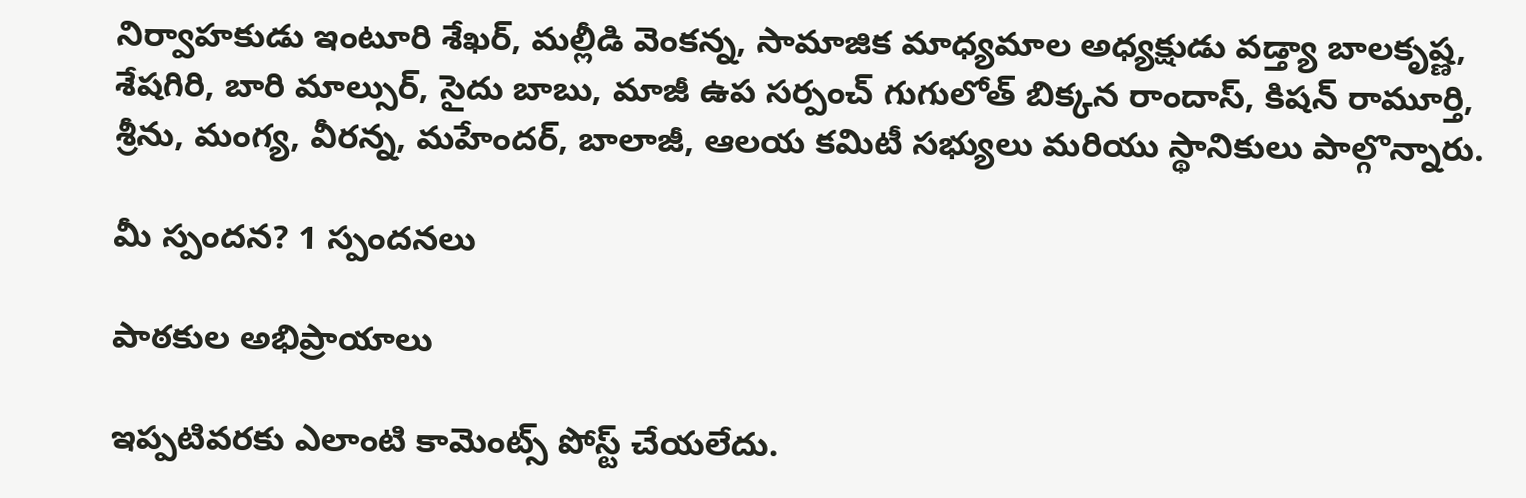నిర్వాహకుడు ఇంటూరి శేఖర్, మల్లీడి వెంకన్న, సామాజిక మాధ్యమాల అధ్యక్షుడు వడ్త్యా బాలకృష్ణ, శేషగిరి, బారి మాల్సుర్, సైదు బాబు, మాజీ ఉప సర్పంచ్ గుగులోత్ బిక్కన రాందాస్, కిషన్ రామూర్తి, శ్రీను, మంగ్య, వీరన్న, మహేందర్, బాలాజీ, ఆలయ కమిటీ సభ్యులు మరియు స్థానికులు పాల్గొన్నారు.

మీ స్పందన? 1 స్పందనలు

పాఠకుల అభిప్రాయాలు

ఇప్పటివరకు ఎలాంటి కామెంట్స్ పోస్ట్ చేయలేదు.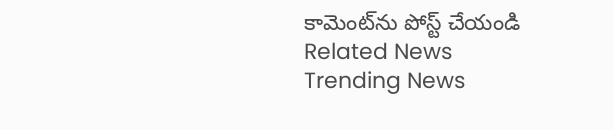కామెంట్‌ను పోస్ట్ చేయండి
Related News
Trending News